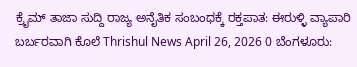ಕ್ರೈಮ್ ತಾಜಾ ಸುದ್ದಿ ರಾಜ್ಯ ಅನೈತಿಕ ಸಂಬಂಧಕ್ಕೆ ರಕ್ತಪಾತ: ಈರುಳ್ಳಿ ವ್ಯಾಪಾರಿ ಬರ್ಬರವಾಗಿ ಕೊಲೆ Thrishul News April 26, 2026 0 ಬೆಂಗಳೂರು: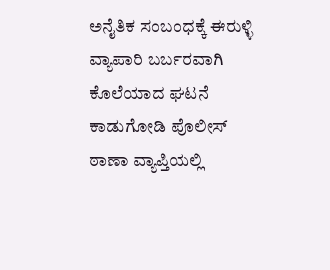ಅನೈತಿಕ ಸಂಬಂಧಕ್ಕೆ ಈರುಳ್ಳಿ ವ್ಯಾಪಾರಿ ಬರ್ಬರವಾಗಿ ಕೊಲೆಯಾದ ಘಟನೆ ಕಾಡುಗೋಡಿ ಪೊಲೀಸ್ ಠಾಣಾ ವ್ಯಾಪ್ತಿಯಲ್ಲಿ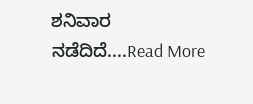ಶನಿವಾರ ನಡೆದಿದೆ....Read More